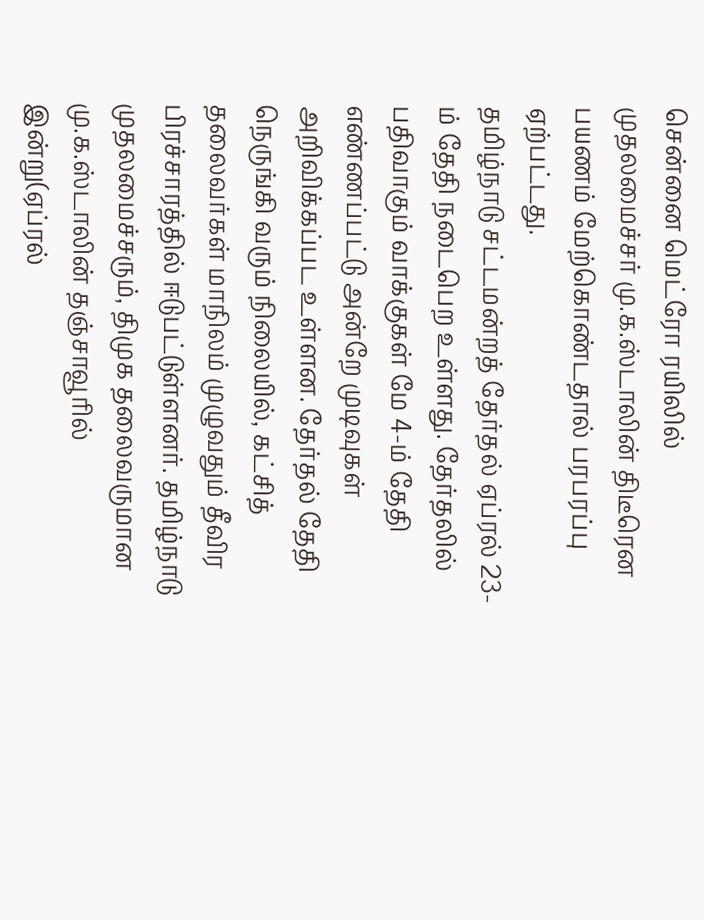சென்னை மெட்ரோ ரயிலில் முதலமைச்சர் மு.க.ஸ்டாலின் திடீரென பயணம் மேற்கொண்டதால் பரபரப்பு ஏற்பட்டது.
தமிழ்நாடு சட்டமன்றத் தேர்தல் ஏப்ரல் 23- ம் தேதி நடைபெற உள்ளது. தேர்தலில் பதிவாகும் வாக்குகள் மே 4-ம் தேதி எண்ணப்பட்டு அன்றே முடிவுகள் அறிவிக்கப்பட உள்ளன. தேர்தல் தேதி நெருங்கி வரும் நிலையில், கட்சித் தலைவர்கள் மாநிலம் முழுவதும் தீவிர பிரச்சாரத்தில் ஈடுபட்டுள்ளனர். தமிழ்நாடு முதலமைச்சரும், திமுக தலைவருமான மு.க.ஸ்டாலின் தஞ்சாவூரில் இன்று(ஏப்ரல்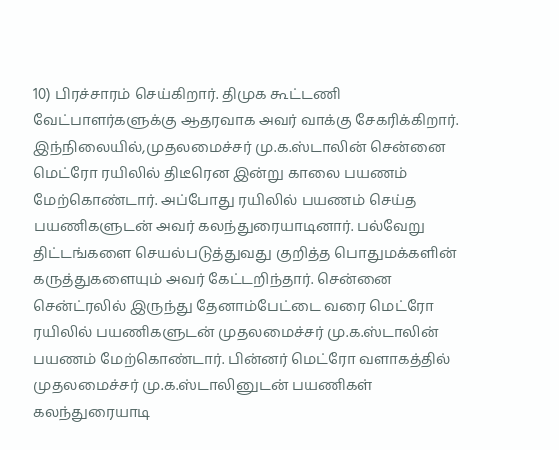10) பிரச்சாரம் செய்கிறார். திமுக கூட்டணி வேட்பாளர்களுக்கு ஆதரவாக அவர் வாக்கு சேகரிக்கிறார்.
இந்நிலையில்,முதலமைச்சர் மு.க.ஸ்டாலின் சென்னை மெட்ரோ ரயிலில் திடீரென இன்று காலை பயணம் மேற்கொண்டார். அப்போது ரயிலில் பயணம் செய்த பயணிகளுடன் அவர் கலந்துரையாடினார். பல்வேறு திட்டங்களை செயல்படுத்துவது குறித்த பொதுமக்களின் கருத்துகளையும் அவர் கேட்டறிந்தார். சென்னை சென்ட்ரலில் இருந்து தேனாம்பேட்டை வரை மெட்ரோ ரயிலில் பயணிகளுடன் முதலமைச்சர் மு.க.ஸ்டாலின் பயணம் மேற்கொண்டார். பின்னர் மெட்ரோ வளாகத்தில் முதலமைச்சர் மு.க.ஸ்டாலினுடன் பயணிகள் கலந்துரையாடி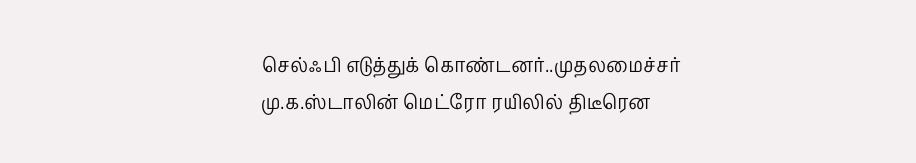செல்ஃபி எடுத்துக் கொண்டனர்..முதலமைச்சர் மு.க.ஸ்டாலின் மெட்ரோ ரயிலில் திடீரென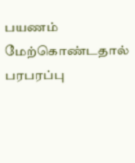பயணம் மேற்கொண்டதால் பரபரப்பு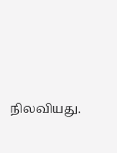நிலவியது.